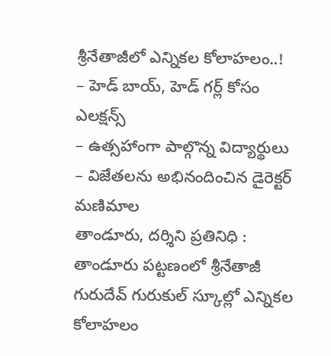శ్రీనేతాజీలో ఎన్నికల కోలాహలం..!
– హెడ్ బాయ్, హెడ్ గర్ల్ కోసం ఎలక్షన్స్
– ఉత్సహాంగా పాల్గొన్న విద్యార్థులు
– విజేతలను అభినందించిన డైరెక్టర్ మణిమాల
తాండూరు, దర్శిని ప్రతినిధి : తాండూరు పట్టణంలో శ్రీనేతాజీ గురుదేవ్ గురుకుల్ స్కూల్లో ఎన్నికల కోలాహలం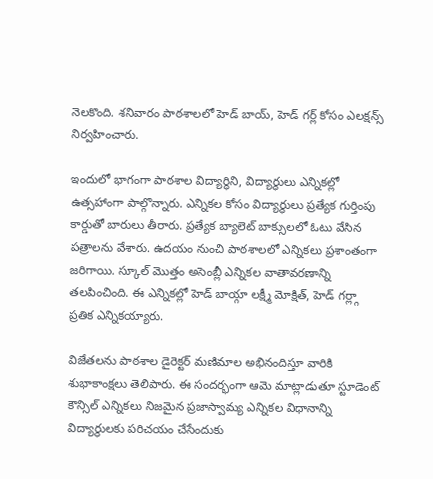నెలకొంది. శనివారం పాఠశాలలో హెడ్ బాయ్, హెడ్ గర్ల్ కోసం ఎలక్షన్స్ నిర్వహించారు.

ఇందులో భాగంగా పాఠశాల విద్యార్థిని, విద్యార్థులు ఎన్నికల్లో ఉత్సహాంగా పాల్గొన్నారు. ఎన్నికల కోసం విద్యార్థులు ప్రత్యేక గుర్తింపు కార్డుతో బారులు తీరారు. ప్రత్యేక బ్యాలెట్ బాక్సులలో ఓటు వేసిన పత్రాలను వేశారు. ఉదయం నుంచి పాఠశాలలో ఎన్నికలు ప్రశాంతంగా జరిగాయి. స్కూల్ మొత్తం అసెంబ్లీ ఎన్నికల వాతావరణాన్ని తలపించింది. ఈ ఎన్నికల్లో హెడ్ బాయ్గా లక్ష్మీ మోక్షిత్, హెడ్ గర్ల్గా ప్రతిక ఎన్నికయ్యారు.

విజేతలను పాఠశాల డైరెక్టర్ మణిమాల అభినందిస్తూ వారికి శుభాకాంక్షలు తెలిపారు. ఈ సందర్భంగా ఆమె మాట్లాడుతూ స్టూడెంట్ కౌన్సిల్ ఎన్నికలు నిజమైన ప్రజాస్వామ్య ఎన్నికల విధానాన్ని విద్యార్థులకు పరిచయం చేసేందుకు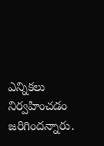ఎన్నికలు నిర్వహించడం జరిగిందన్నారు.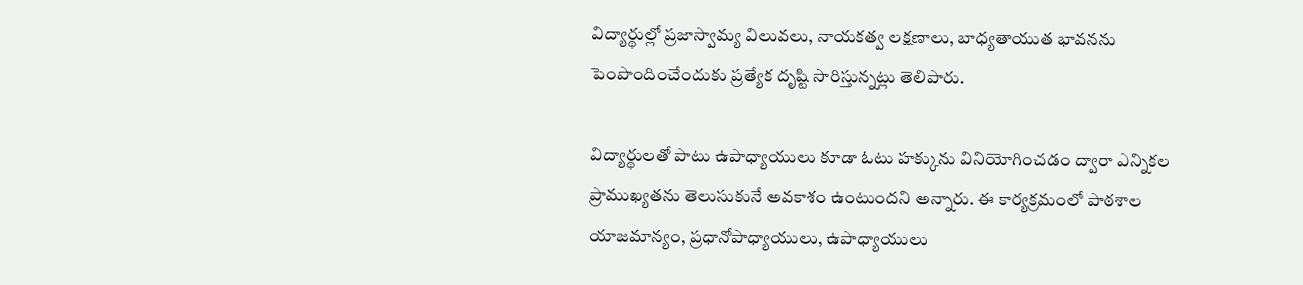విద్యార్థుల్లో ప్రజాస్వామ్య విలువలు, నాయకత్వ లక్షణాలు, బాధ్యతాయుత భావనను పెంపొందించేందుకు ప్రత్యేక దృష్టి సారిస్తున్నట్లు తెలిపారు.

విద్యార్థులతో పాటు ఉపాధ్యాయులు కూడా ఓటు హక్కును వినియోగించడం ద్వారా ఎన్నికల ప్రాముఖ్యతను తెలుసుకునే అవకాశం ఉంటుందని అన్నారు. ఈ కార్యక్రమంలో పాఠశాల యాజమాన్యం, ప్రధానోపాధ్యాయులు, ఉపాధ్యాయులు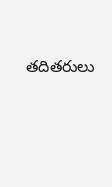తదితరులు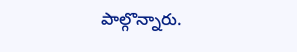పాల్గొన్నారు.